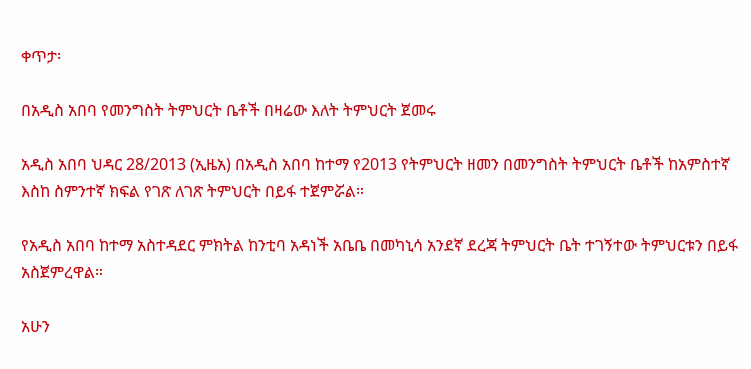ቀጥታ፡

በአዲስ አበባ የመንግስት ትምህርት ቤቶች በዛሬው እለት ትምህርት ጀመሩ

አዲስ አበባ ህዳር 28/2013 (ኢዜአ) በአዲስ አበባ ከተማ የ2013 የትምህርት ዘመን በመንግስት ትምህርት ቤቶች ከአምስተኛ እስከ ስምንተኛ ክፍል የገጽ ለገጽ ትምህርት በይፋ ተጀምሯል።

የአዲስ አበባ ከተማ አስተዳደር ምክትል ከንቲባ አዳነች አቤቤ በመካኒሳ አንደኛ ደረጃ ትምህርት ቤት ተገኝተው ትምህርቱን በይፋ አስጀምረዋል።

አሁን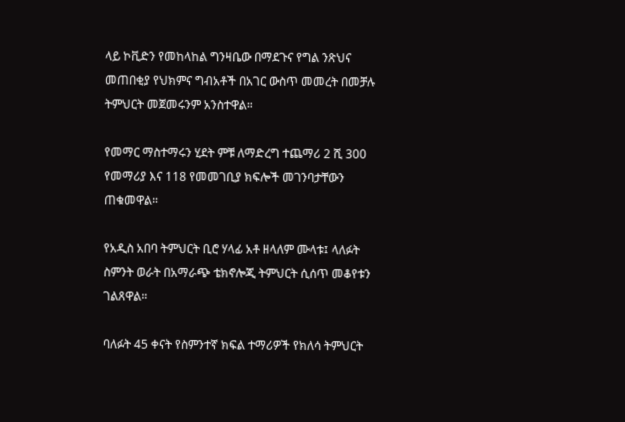ላይ ኮቪድን የመከላከል ግንዛቤው በማደጉና የግል ንጽህና መጠበቂያ የህክምና ግብአቶች በአገር ውስጥ መመረት በመቻሉ ትምህርት መጀመሩንም አንስተዋል።

የመማር ማስተማሩን ሂደት ምቹ ለማድረግ ተጨማሪ 2 ሺ 300 የመማሪያ እና 118 የመመገቢያ ክፍሎች መገንባታቸውን ጠቁመዋል።

የአዲስ አበባ ትምህርት ቢሮ ሃላፊ አቶ ዘላለም ሙላቱ፤ ላለፉት ስምንት ወራት በአማራጭ ቴክኖሎጂ ትምህርት ሲሰጥ መቆየቱን ገልጸዋል።

ባለፉት 45 ቀናት የስምንተኛ ክፍል ተማሪዎች የክለሳ ትምህርት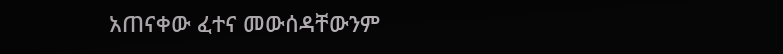አጠናቀው ፈተና መውሰዳቸውንም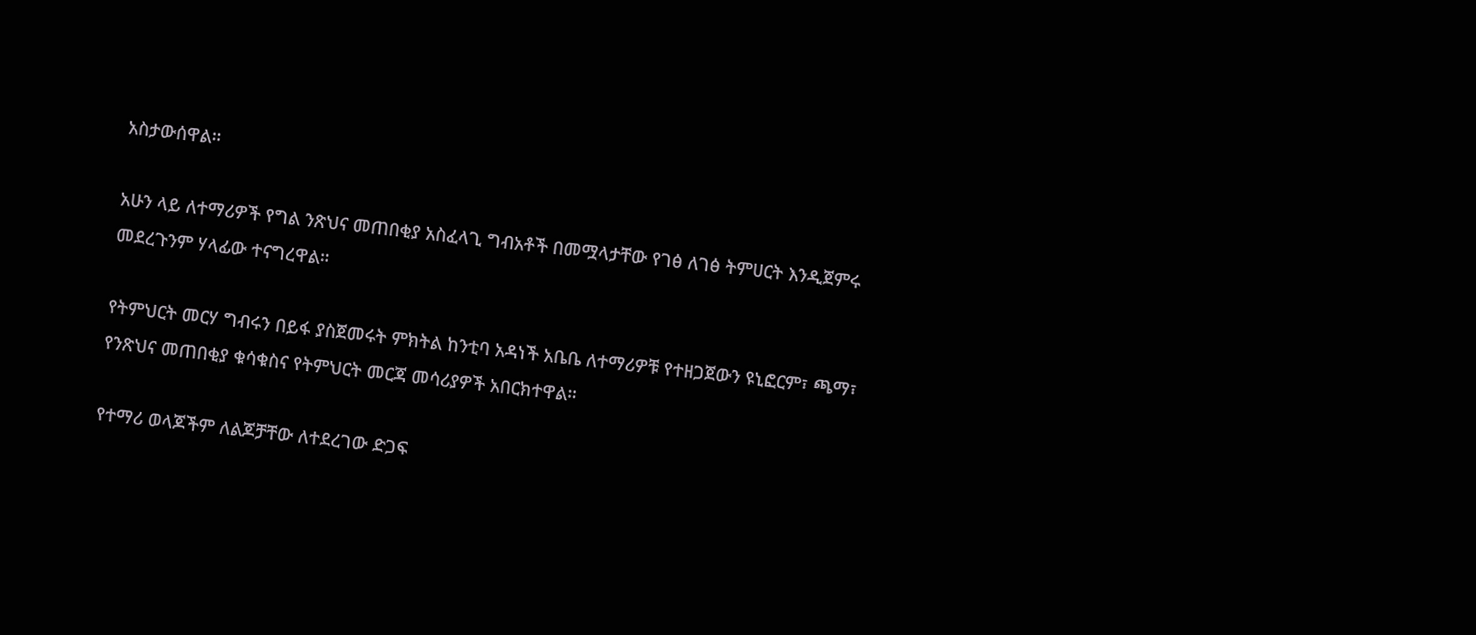አስታውሰዋል።

አሁን ላይ ለተማሪዎች የግል ንጽህና መጠበቂያ አስፈላጊ ግብአቶች በመሟላታቸው የገፅ ለገፅ ትምሀርት እንዲጀምሩ መደረጉንም ሃላፊው ተናግረዋል።

የትምህርት መርሃ ግብሩን በይፋ ያስጀመሩት ምክትል ከንቲባ አዳነች አቤቤ ለተማሪዎቹ የተዘጋጀውን ዩኒፎርም፣ ጫማ፣ የንጽህና መጠበቂያ ቁሳቁስና የትምህርት መርጃ መሳሪያዎች አበርክተዋል።

የተማሪ ወላጆችም ለልጆቻቸው ለተደረገው ድጋፍ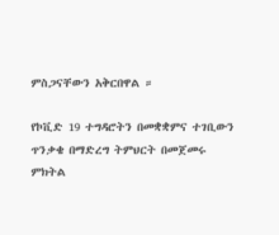ምስጋናቸውን አቅርበዋል ።

የኮቪድ 19 ተግዳሮትን በመቋቋምና ተገቢውን ጥንቃቄ በማድረግ ትምህርት በመጀመሩ ምክትል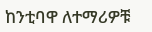ከንቲባዋ ለተማሪዎቹ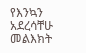የእንኳን አደረሳቸሁ መልእክት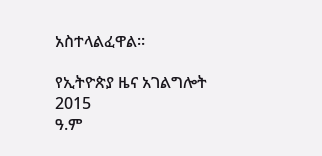አስተላልፈዋል።

የኢትዮጵያ ዜና አገልግሎት
2015
ዓ.ም